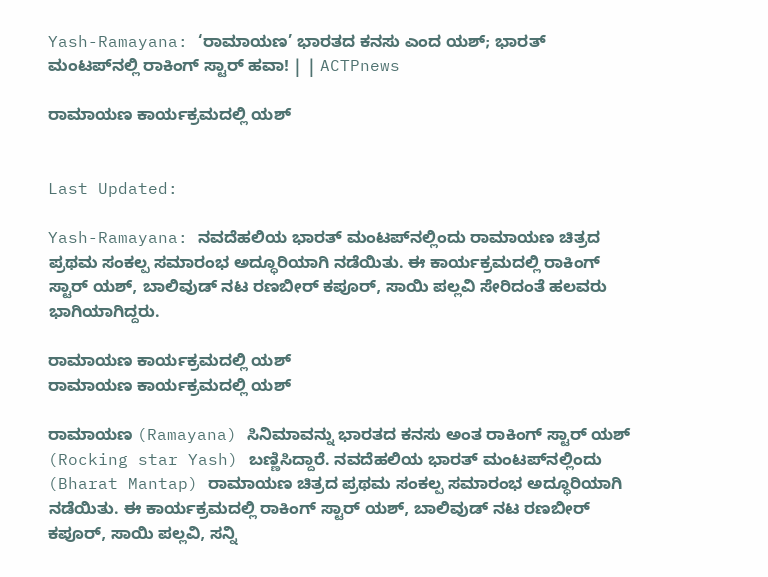Yash-Ramayana: ‘ರಾಮಾಯಣ’ ಭಾರತದ ಕನಸು ಎಂದ ಯಶ್; ಭಾರತ್ ಮಂಟಪ್‌ನಲ್ಲಿ ರಾಕಿಂಗ್ ಸ್ಟಾರ್ ಹವಾ! | | ACTPnews

ರಾಮಾಯಣ ಕಾರ್ಯಕ್ರಮದಲ್ಲಿ ಯಶ್


Last Updated:

Yash-Ramayana: ನವದೆಹಲಿಯ ಭಾರತ್ ಮಂಟಪ್‌ನಲ್ಲಿಂದು ರಾಮಾಯಣ ಚಿತ್ರದ ಪ್ರಥಮ ಸಂಕಲ್ಪ ಸಮಾರಂಭ ಅದ್ಧೂರಿಯಾಗಿ ನಡೆಯಿತು. ಈ ಕಾರ್ಯಕ್ರಮದಲ್ಲಿ ರಾಕಿಂಗ್ ಸ್ಟಾರ್ ಯಶ್, ಬಾಲಿವುಡ್ ನಟ ರಣಬೀರ್ ಕಪೂರ್, ಸಾಯಿ ಪಲ್ಲವಿ ಸೇರಿದಂತೆ ಹಲವರು ಭಾಗಿಯಾಗಿದ್ದರು.

ರಾಮಾಯಣ ಕಾರ್ಯಕ್ರಮದಲ್ಲಿ ಯಶ್
ರಾಮಾಯಣ ಕಾರ್ಯಕ್ರಮದಲ್ಲಿ ಯಶ್

ರಾಮಾಯಣ (Ramayana) ಸಿನಿಮಾವನ್ನು ಭಾರತದ ಕನಸು ಅಂತ ರಾಕಿಂಗ್ ಸ್ಟಾರ್ ಯಶ್ (Rocking star Yash) ಬಣ್ಣಿಸಿದ್ದಾರೆ. ನವದೆಹಲಿಯ ಭಾರತ್ ಮಂಟಪ್‌ನಲ್ಲಿಂದು (Bharat Mantap) ರಾಮಾಯಣ ಚಿತ್ರದ ಪ್ರಥಮ ಸಂಕಲ್ಪ ಸಮಾರಂಭ ಅದ್ಧೂರಿಯಾಗಿ ನಡೆಯಿತು. ಈ ಕಾರ್ಯಕ್ರಮದಲ್ಲಿ ರಾಕಿಂಗ್ ಸ್ಟಾರ್ ಯಶ್, ಬಾಲಿವುಡ್ ನಟ ರಣಬೀರ್ ಕಪೂರ್, ಸಾಯಿ ಪಲ್ಲವಿ, ಸನ್ನಿ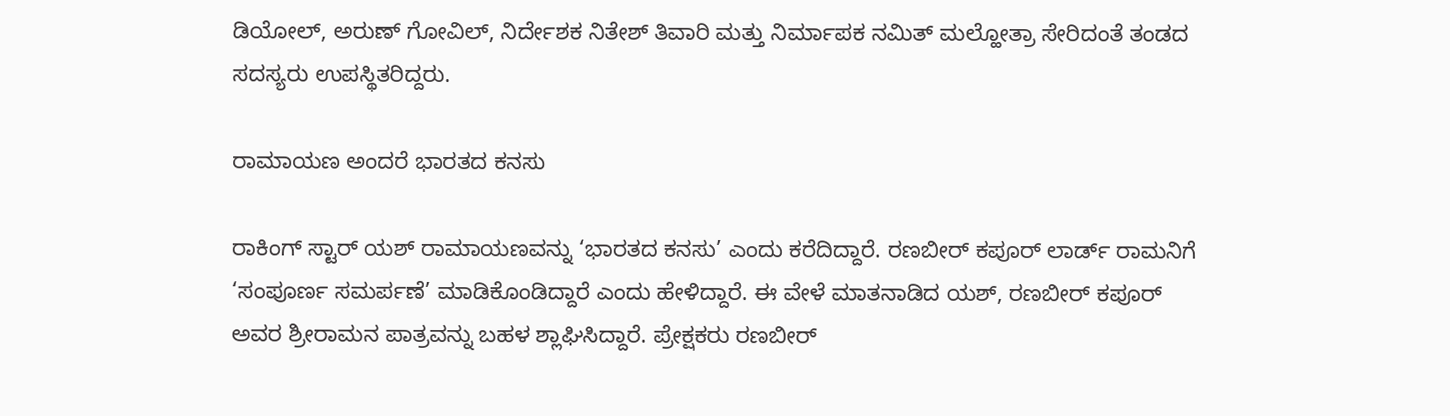ಡಿಯೋಲ್, ಅರುಣ್ ಗೋವಿಲ್, ನಿರ್ದೇಶಕ ನಿತೇಶ್ ತಿವಾರಿ ಮತ್ತು ನಿರ್ಮಾಪಕ ನಮಿತ್ ಮಲ್ಹೋತ್ರಾ ಸೇರಿದಂತೆ ತಂಡದ ಸದಸ್ಯರು ಉಪಸ್ಥಿತರಿದ್ದರು.

ರಾಮಾಯಣ ಅಂದರೆ ಭಾರತದ ಕನಸು

ರಾಕಿಂಗ್ ಸ್ಟಾರ್ ಯಶ್ ರಾಮಾಯಣವನ್ನು ‘ಭಾರತದ ಕನಸು’ ಎಂದು ಕರೆದಿದ್ದಾರೆ. ರಣಬೀರ್ ಕಪೂರ್ ಲಾರ್ಡ್ ರಾಮನಿಗೆ ‘ಸಂಪೂರ್ಣ ಸಮರ್ಪಣೆ’ ಮಾಡಿಕೊಂಡಿದ್ದಾರೆ ಎಂದು ಹೇಳಿದ್ದಾರೆ. ಈ ವೇಳೆ ಮಾತನಾಡಿದ ಯಶ್, ರಣಬೀರ್ ಕಪೂರ್ ಅವರ ಶ್ರೀರಾಮನ ಪಾತ್ರವನ್ನು ಬಹಳ ಶ್ಲಾಘಿಸಿದ್ದಾರೆ. ಪ್ರೇಕ್ಷಕರು ರಣಬೀರ್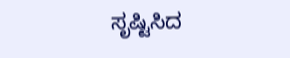ಸೃಷ್ಟಿಸಿದ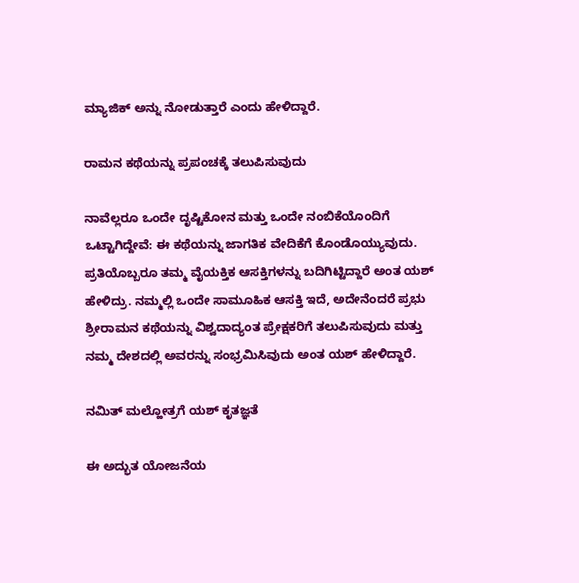ಮ್ಯಾಜಿಕ್ ಅನ್ನು ನೋಡುತ್ತಾರೆ ಎಂದು ಹೇಳಿದ್ದಾರೆ.

ರಾಮನ ಕಥೆಯನ್ನು ಪ್ರಪಂಚಕ್ಕೆ ತಲುಪಿಸುವುದು

ನಾವೆಲ್ಲರೂ ಒಂದೇ ದೃಷ್ಟಿಕೋನ ಮತ್ತು ಒಂದೇ ನಂಬಿಕೆಯೊಂದಿಗೆ ಒಟ್ಟಾಗಿದ್ದೇವೆ: ಈ ಕಥೆಯನ್ನು ಜಾಗತಿಕ ವೇದಿಕೆಗೆ ಕೊಂಡೊಯ್ಯುವುದು. ಪ್ರತಿಯೊಬ್ಬರೂ ತಮ್ಮ ವೈಯಕ್ತಿಕ ಆಸಕ್ತಿಗಳನ್ನು ಬದಿಗಿಟ್ಟಿದ್ದಾರೆ ಅಂತ ಯಶ್ ಹೇಳಿದ್ರು. ನಮ್ಮಲ್ಲಿ ಒಂದೇ ಸಾಮೂಹಿಕ ಆಸಕ್ತಿ ಇದೆ, ಅದೇನೆಂದರೆ ಪ್ರಭು ಶ್ರೀರಾಮನ ಕಥೆಯನ್ನು ವಿಶ್ವದಾದ್ಯಂತ ಪ್ರೇಕ್ಷಕರಿಗೆ ತಲುಪಿಸುವುದು ಮತ್ತು ನಮ್ಮ ದೇಶದಲ್ಲಿ ಅವರನ್ನು ಸಂಭ್ರಮಿಸಿವುದು ಅಂತ ಯಶ್ ಹೇಳಿದ್ದಾರೆ.

ನಮಿತ್ ಮಲ್ಹೋತ್ರಗೆ ಯಶ್ ಕೃತಜ್ಞತೆ

ಈ ಅದ್ಭುತ ಯೋಜನೆಯ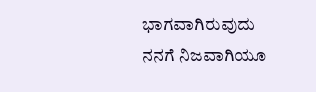ಭಾಗವಾಗಿರುವುದು ನನಗೆ ನಿಜವಾಗಿಯೂ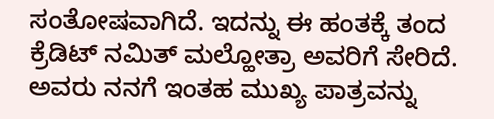ಸಂತೋಷವಾಗಿದೆ. ಇದನ್ನು ಈ ಹಂತಕ್ಕೆ ತಂದ ಕ್ರೆಡಿಟ್ ನಮಿತ್ ಮಲ್ಹೋತ್ರಾ ಅವರಿಗೆ ಸೇರಿದೆ. ಅವರು ನನಗೆ ಇಂತಹ ಮುಖ್ಯ ಪಾತ್ರವನ್ನು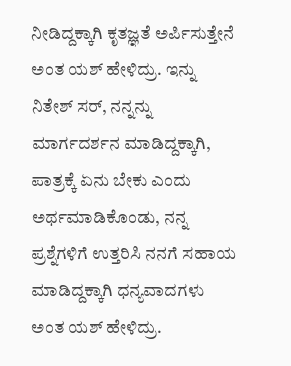ನೀಡಿದ್ದಕ್ಕಾಗಿ ಕೃತಜ್ಞತೆ ಅರ್ಪಿಸುತ್ತೇನೆ ಅಂತ ಯಶ್ ಹೇಳಿದ್ರು. ಇನ್ನು ನಿತೇಶ್ ಸರ್, ನನ್ನನ್ನು ಮಾರ್ಗದರ್ಶನ ಮಾಡಿದ್ದಕ್ಕಾಗಿ, ಪಾತ್ರಕ್ಕೆ ಏನು ಬೇಕು ಎಂದು ಅರ್ಥಮಾಡಿಕೊಂಡು, ನನ್ನ ಪ್ರಶ್ನೆಗಳಿಗೆ ಉತ್ತರಿಸಿ ನನಗೆ ಸಹಾಯ ಮಾಡಿದ್ದಕ್ಕಾಗಿ ಧನ್ಯವಾದಗಳು ಅಂತ ಯಶ್ ಹೇಳಿದ್ರು.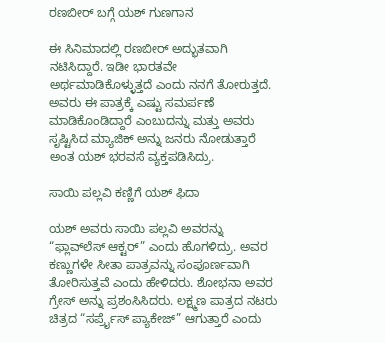ರಣಬೀರ್ ಬಗ್ಗೆ ಯಶ್ ಗುಣಗಾನ

ಈ ಸಿನಿಮಾದಲ್ಲಿ ರಣಬೀರ್ ಅದ್ಭುತವಾಗಿ ನಟಿಸಿದ್ದಾರೆ. ಇಡೀ ಭಾರತವೇ ಅರ್ಥಮಾಡಿಕೊಳ್ಳುತ್ತದೆ ಎಂದು ನನಗೆ ತೋರುತ್ತದೆ. ಅವರು ಈ ಪಾತ್ರಕ್ಕೆ ಎಷ್ಟು ಸಮರ್ಪಣೆ ಮಾಡಿಕೊಂಡಿದ್ದಾರೆ ಎಂಬುದನ್ನು ಮತ್ತು ಅವರು ಸೃಷ್ಟಿಸಿದ ಮ್ಯಾಜಿಕ್ ಅನ್ನು ಜನರು ನೋಡುತ್ತಾರೆ ಅಂತ ಯಶ್ ಭರವಸೆ ವ್ಯಕ್ತಪಡಿಸಿದ್ರು.

ಸಾಯಿ ಪಲ್ಲವಿ ಕಣ್ಣಿಗೆ ಯಶ್ ಫಿದಾ

ಯಶ್ ಅವರು ಸಾಯಿ ಪಲ್ಲವಿ ಅವರನ್ನು “ಫ್ಲಾವ್‌ಲೆಸ್ ಆಕ್ಟರ್” ಎಂದು ಹೊಗಳಿದ್ರು. ಅವರ ಕಣ್ಣುಗಳೇ ಸೀತಾ ಪಾತ್ರವನ್ನು ಸಂಪೂರ್ಣವಾಗಿ ತೋರಿಸುತ್ತವೆ ಎಂದು ಹೇಳಿದರು. ಶೋಭನಾ ಅವರ ಗ್ರೇಸ್ ಅನ್ನು ಪ್ರಶಂಸಿಸಿದರು. ಲಕ್ಷ್ಮಣ ಪಾತ್ರದ ನಟರು ಚಿತ್ರದ “ಸರ್ಪ್ರೈಸ್ ಪ್ಯಾಕೇಜ್” ಆಗುತ್ತಾರೆ ಎಂದು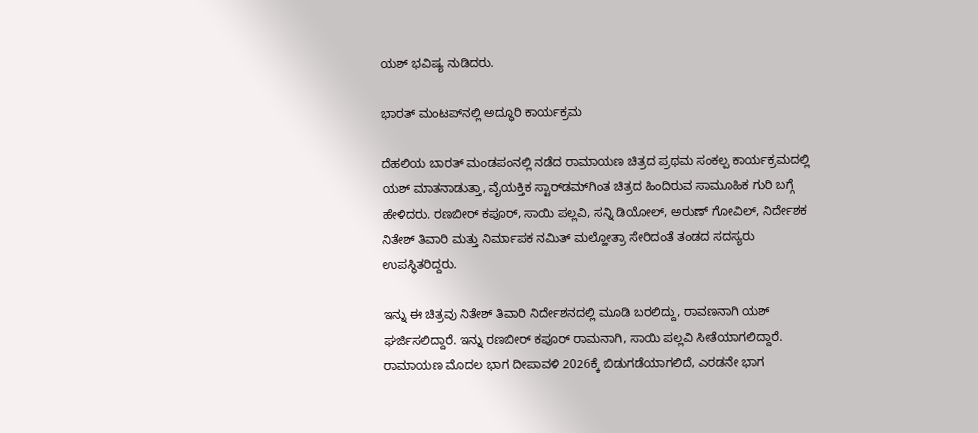ಯಶ್ ಭವಿಷ್ಯ ನುಡಿದರು.

ಭಾರತ್ ಮಂಟಪ್‌ನಲ್ಲಿ ಅದ್ಧೂರಿ ಕಾರ್ಯಕ್ರಮ

ದೆಹಲಿಯ ಬಾರತ್ ಮಂಡಪಂನಲ್ಲಿ ನಡೆದ ರಾಮಾಯಣ ಚಿತ್ರದ ಪ್ರಥಮ ಸಂಕಲ್ಪ ಕಾರ್ಯಕ್ರಮದಲ್ಲಿ ಯಶ್ ಮಾತನಾಡುತ್ತಾ, ವೈಯಕ್ತಿಕ ಸ್ಟಾರ್‌ಡಮ್‌ಗಿಂತ ಚಿತ್ರದ ಹಿಂದಿರುವ ಸಾಮೂಹಿಕ ಗುರಿ ಬಗ್ಗೆ ಹೇಳಿದರು. ರಣಬೀರ್ ಕಪೂರ್, ಸಾಯಿ ಪಲ್ಲವಿ, ಸನ್ನಿ ಡಿಯೋಲ್, ಅರುಣ್ ಗೋವಿಲ್, ನಿರ್ದೇಶಕ ನಿತೇಶ್ ತಿವಾರಿ ಮತ್ತು ನಿರ್ಮಾಪಕ ನಮಿತ್ ಮಲ್ಹೋತ್ರಾ ಸೇರಿದಂತೆ ತಂಡದ ಸದಸ್ಯರು ಉಪಸ್ಥಿತರಿದ್ದರು.

ಇನ್ನು ಈ ಚಿತ್ರವು ನಿತೇಶ್ ತಿವಾರಿ ನಿರ್ದೇಶನದಲ್ಲಿ ಮೂಡಿ ಬರಲಿದ್ದು, ರಾವಣನಾಗಿ ಯಶ್ ಘರ್ಜಿಸಲಿದ್ದಾರೆ. ಇನ್ನು ರಣಬೀರ್ ಕಪೂರ್ ರಾಮನಾಗಿ, ಸಾಯಿ ಪಲ್ಲವಿ ಸೀತೆಯಾಗಲಿದ್ದಾರೆ. ರಾಮಾಯಣ ಮೊದಲ ಭಾಗ ದೀಪಾವಳಿ 2026ಕ್ಕೆ ಬಿಡುಗಡೆಯಾಗಲಿದೆ, ಎರಡನೇ ಭಾಗ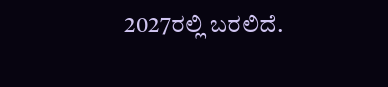2027ರಲ್ಲಿ ಬರಲಿದೆ.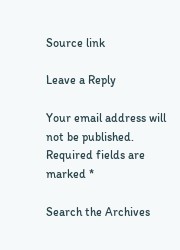Source link

Leave a Reply

Your email address will not be published. Required fields are marked *

Search the Archives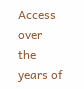Access over the years of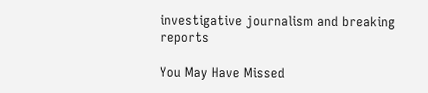investigative journalism and breaking reports

You May Have Missed